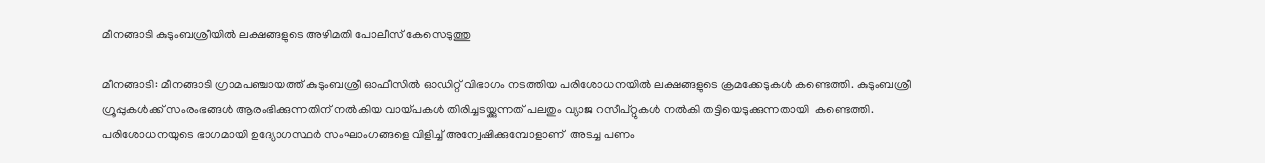മീനങ്ങാടി കുടുംബശ്രീയില്‍ ലക്ഷങ്ങളുടെ അഴിമതി പോലീസ് കേസെടുത്തു

മീനങ്ങാടി: മീനങ്ങാടി ഗ്രാമപഞ്ചായത്ത് കുടുംബശ്രീ ഓഫീസില്‍ ഓഡിറ്റ് വിഭാഗം നടത്തിയ പരിശോധനയില്‍ ലക്ഷങ്ങളുടെ ക്രമക്കേടുകള്‍ കണ്ടെത്തി. കുടുംബശ്രീ ഗ്രൂപ്പുകള്‍ക്ക് സംരംഭങ്ങള്‍ ആരംഭിക്കുന്നതിന് നല്‍കിയ വായ്പകള്‍ തിരിച്ചടയ്ക്കുന്നത് പലതും വ്യാജ റസീപ്റ്റുകള്‍ നല്‍കി തട്ടിയെടുക്കുന്നതായി  കണ്ടെത്തി. പരിശോധനയുടെ ഭാഗമായി ഉദ്യോഗസ്ഥര്‍ സംഘാംഗങ്ങളെ വിളിച്ച് അന്വേഷിക്കുമ്പോളാണ്  അടച്ച പണം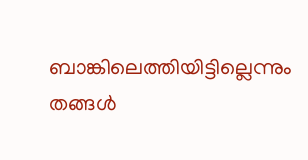ബാങ്കിലെത്തിയിട്ടില്ലെന്നും തങ്ങള്‍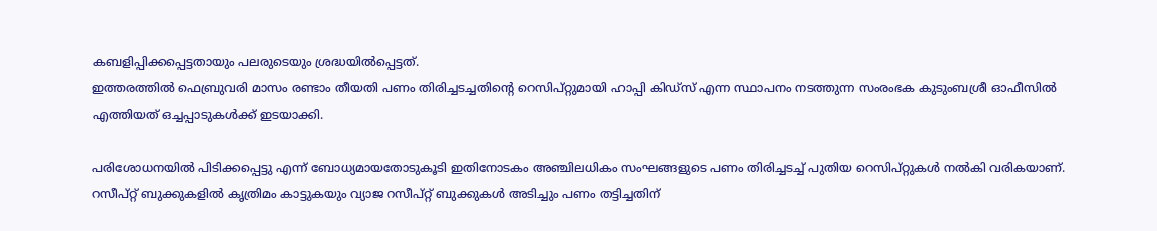കബളിപ്പിക്കപ്പെട്ടതായും പലരുടെയും ശ്രദ്ധയില്‍പ്പെട്ടത്.
ഇത്തരത്തില്‍ ഫെബ്രുവരി മാസം രണ്ടാം തീയതി പണം തിരിച്ചടച്ചതിന്റെ റെസിപ്റ്റുമായി ഹാപ്പി കിഡ്‌സ് എന്ന സ്ഥാപനം നടത്തുന്ന സംരംഭക കുടുംബശ്രീ ഓഫീസില്‍ എത്തിയത് ഒച്ചപ്പാടുകള്‍ക്ക് ഇടയാക്കി.

പരിശോധനയില്‍ പിടിക്കപ്പെട്ടു എന്ന് ബോധ്യമായതോടുകൂടി ഇതിനോടകം അഞ്ചിലധികം സംഘങ്ങളുടെ പണം തിരിച്ചടച്ച് പുതിയ റെസിപ്റ്റുകള്‍ നല്‍കി വരികയാണ്.
റസീപ്റ്റ് ബുക്കുകളില്‍ കൃത്രിമം കാട്ടുകയും വ്യാജ റസീപ്റ്റ് ബുക്കുകള്‍ അടിച്ചും പണം തട്ടിച്ചതിന്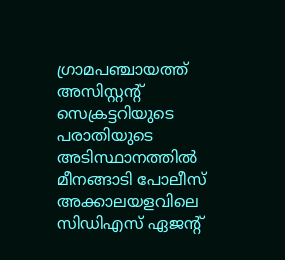ഗ്രാമപഞ്ചായത്ത് അസിസ്റ്റന്റ് സെക്രട്ടറിയുടെ പരാതിയുടെ അടിസ്ഥാനത്തില്‍ മീനങ്ങാടി പോലീസ് അക്കാലയളവിലെ സിഡിഎസ് ഏജന്റ്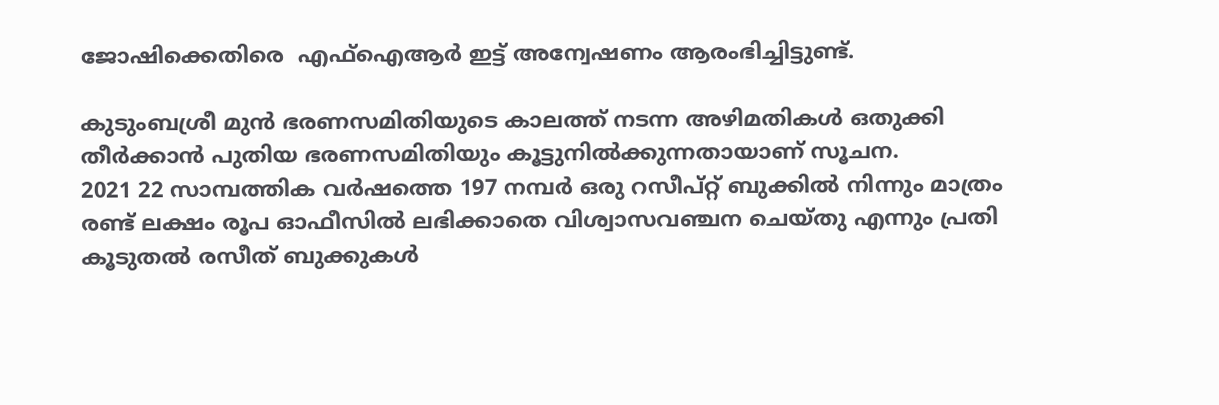ജോഷിക്കെതിരെ  എഫ്‌ഐആര്‍ ഇട്ട് അന്വേഷണം ആരംഭിച്ചിട്ടുണ്ട്.

കുടുംബശ്രീ മുന്‍ ഭരണസമിതിയുടെ കാലത്ത് നടന്ന അഴിമതികള്‍ ഒതുക്കി തീര്‍ക്കാന്‍ പുതിയ ഭരണസമിതിയും കൂട്ടുനില്‍ക്കുന്നതായാണ് സൂചന.
2021 22 സാമ്പത്തിക വര്‍ഷത്തെ 197 നമ്പര്‍ ഒരു റസീപ്റ്റ് ബുക്കില്‍ നിന്നും മാത്രം രണ്ട് ലക്ഷം രൂപ ഓഫീസില്‍ ലഭിക്കാതെ വിശ്വാസവഞ്ചന ചെയ്തു എന്നും പ്രതി കൂടുതല്‍ രസീത് ബുക്കുകള്‍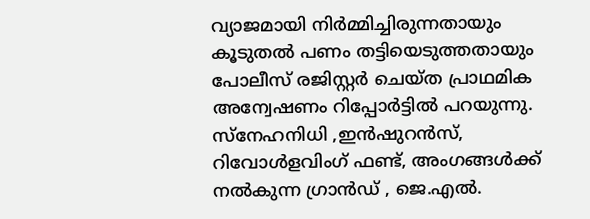വ്യാജമായി നിര്‍മ്മിച്ചിരുന്നതായും കൂടുതല്‍ പണം തട്ടിയെടുത്തതായും പോലീസ് രജിസ്റ്റര്‍ ചെയ്ത പ്രാഥമിക അന്വേഷണം റിപ്പോര്‍ട്ടില്‍ പറയുന്നു.
സ്‌നേഹനിധി ,ഇന്‍ഷുറന്‍സ്, റിവോള്‍ളവിംഗ് ഫണ്ട്, അംഗങ്ങള്‍ക്ക് നല്‍കുന്ന ഗ്രാന്‍ഡ് , ജെ.എല്‍.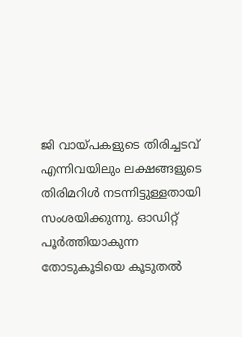ജി വായ്പകളുടെ തിരിച്ചടവ് എന്നിവയിലും ലക്ഷങ്ങളുടെ തിരിമറിള്‍ നടന്നിട്ടുള്ളതായി സംശയിക്കുന്നു. ഓഡിറ്റ് പൂര്‍ത്തിയാകുന്ന തോടുകൂടിയെ കൂടുതല്‍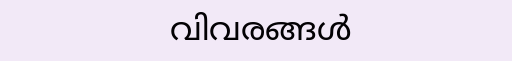വിവരങ്ങള്‍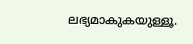ലഭ്യമാകുകയുള്ളൂ.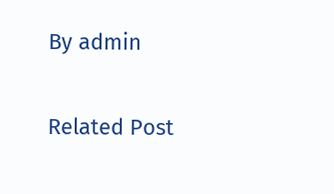By admin

Related Post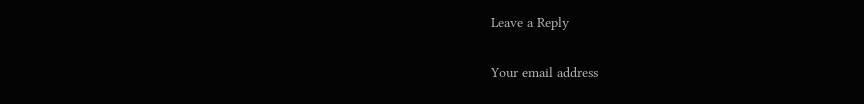Leave a Reply

Your email address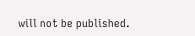will not be published.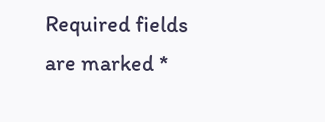Required fields are marked *